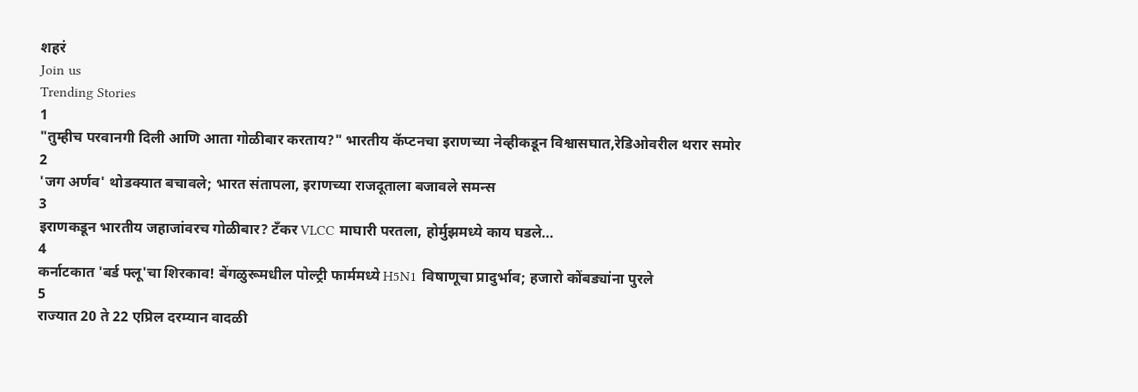शहरं
Join us
Trending Stories
1
"तुम्हीच परवानगी दिली आणि आता गोळीबार करताय?" भारतीय कॅप्टनचा इराणच्या नेव्हीकडून विश्वासघात,रेडिओवरील थरार समोर
2
'जग अर्णव' थोडक्यात बचावले; भारत संतापला, इराणच्या राजदूताला बजावले समन्स
3
इराणकडून भारतीय जहाजांवरच गोळीबार? टँकर VLCC माघारी परतला, होर्मुझमध्ये काय घडले...
4
कर्नाटकात 'बर्ड फ्लू'चा शिरकाव! बेंगळुरूमधील पोल्ट्री फार्ममध्ये H5N1 विषाणूचा प्रादुर्भाव; हजारो कोंबड्यांना पुरले
5
राज्यात 20 ते 22 एप्रिल दरम्यान वादळी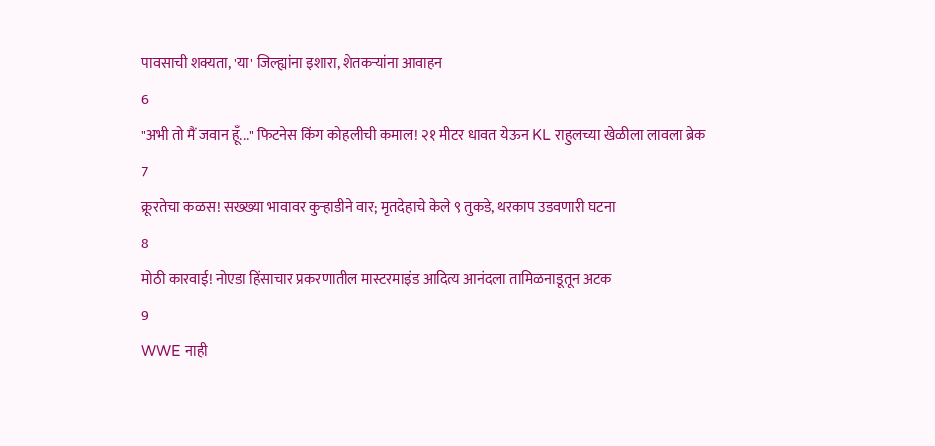पावसाची शक्यता, 'या' जिल्ह्यांना इशारा, शेतकऱ्यांना आवाहन
6
"अभी तो मैं जवान हूँ..." फिटनेस किंग कोहलीची कमाल! २१ मीटर धावत येऊन KL राहुलच्या खेळीला लावला ब्रेक
7
क्रूरतेचा कळस! सख्ख्या भावावर कुऱ्हाडीने वार; मृतदेहाचे केले ९ तुकडे, थरकाप उडवणारी घटना
8
मोठी कारवाई! नोएडा हिंसाचार प्रकरणातील मास्टरमाइंड आदित्य आनंदला तामिळनाडूतून अटक
9
WWE नाही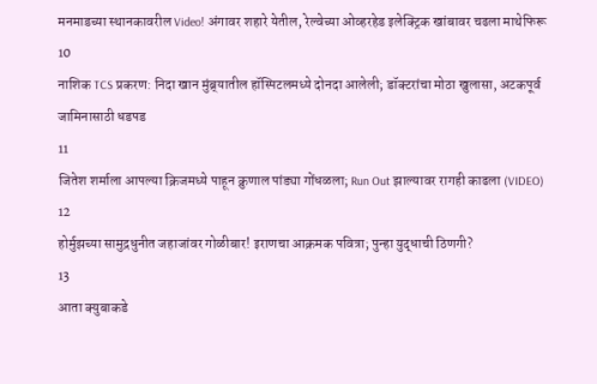मनमाडच्या स्थानकावरील Video! अंगावर शहारे येतील, रेल्वेच्या ओव्हरहेड इलेक्ट्रिक खांबावर चढला माथेफिरू
10
नाशिक TCS प्रकरण: निदा खान मुंब्र्यातील हॉस्पिटलमध्ये दोनदा आलेली; डॉक्टरांचा मोठा खुलासा, अटकपूर्व जामिनासाठी धडपड
11
जितेश शर्माला आपल्या क्रिजमध्ये पाहून क्रुणाल पांड्या गोंधळला; Run Out झाल्यावर रागही काढला (VIDEO)
12
होर्मुझच्या सामुद्रधुनीत जहाजांवर गोळीबार! इराणचा आक्रमक पवित्रा; पुन्हा युद्धाची ठिणगी?
13
आता क्युबाकडे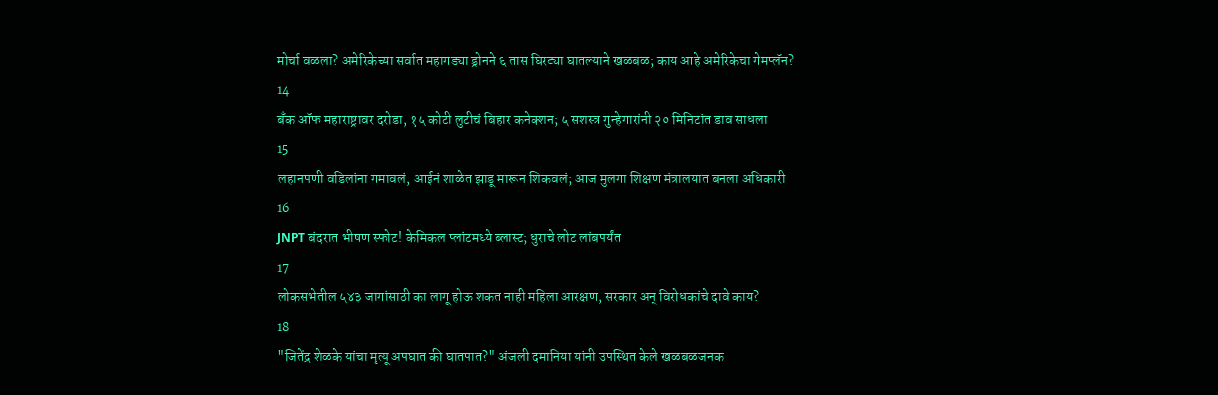मोर्चा वळला? अमेरिकेच्या सर्वात महागड्या ड्रोनने ६ तास घिरट्या घातल्याने खळबळ; काय आहे अमेरिकेचा गेमप्लॅन?
14
बँक ऑफ महाराष्ट्रावर दरोडा, १५ कोटी लुटीचं बिहार कनेक्शन; ५ सशस्त्र गुन्हेगारांनी २० मिनिटांत डाव साधला
15
लहानपणी वडिलांना गमावलं, आईनं शाळेत झाडू मारून शिकवलं; आज मुलगा शिक्षण मंत्रालयात बनला अधिकारी
16
JNPT बंदरात भीषण स्फोट! केमिकल प्लांटमध्ये ब्लास्ट; धुराचे लोट लांबपर्यंत
17
लोकसभेतील ५४३ जागांसाठी का लागू होऊ शकत नाही महिला आरक्षण, सरकार अन् विरोधकांचे दावे काय?
18
"जितेंद्र शेळके यांचा मृत्यू अपघात की घातपात?" अंजली दमानिया यांनी उपस्थित केले खळबळजनक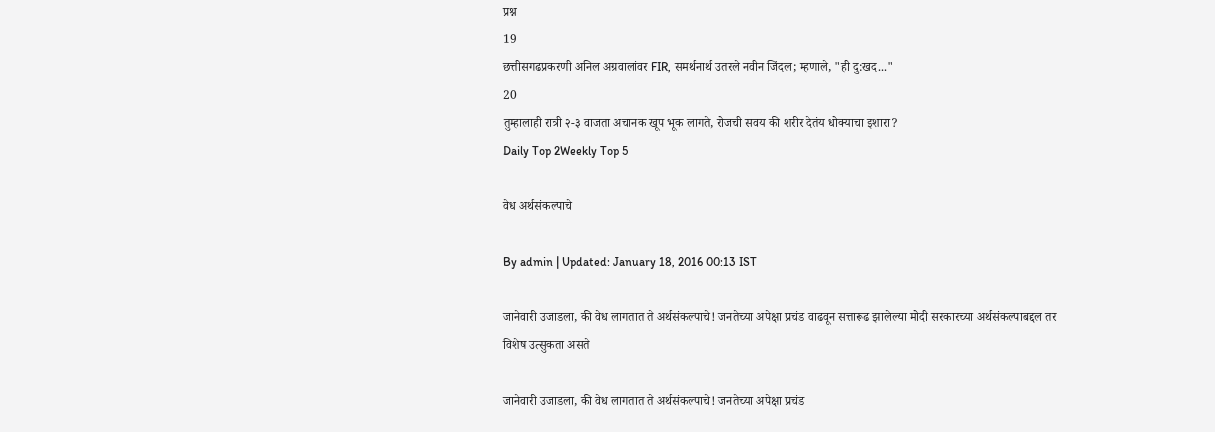प्रश्न
19
छत्तीसगढप्रकरणी अनिल अग्रवालांवर FIR, समर्थनार्थ उतरले नवीन जिंदल; म्हणाले, "ही दु:खद..."
20
तुम्हालाही रात्री २-३ वाजता अचानक खूप भूक लागते, रोजची सवय की शरीर देतंय धोक्याचा इशारा?
Daily Top 2Weekly Top 5

वेध अर्थसंकल्पाचे

By admin | Updated: January 18, 2016 00:13 IST

जानेवारी उजाडला, की वेध लागतात ते अर्थसंकल्पाचे! जनतेच्या अपेक्षा प्रचंड वाढवून सत्तारूढ झालेल्या मोदी सरकारच्या अर्थसंकल्पाबद्दल तर विशेष उत्सुकता असते

जानेवारी उजाडला, की वेध लागतात ते अर्थसंकल्पाचे! जनतेच्या अपेक्षा प्रचंड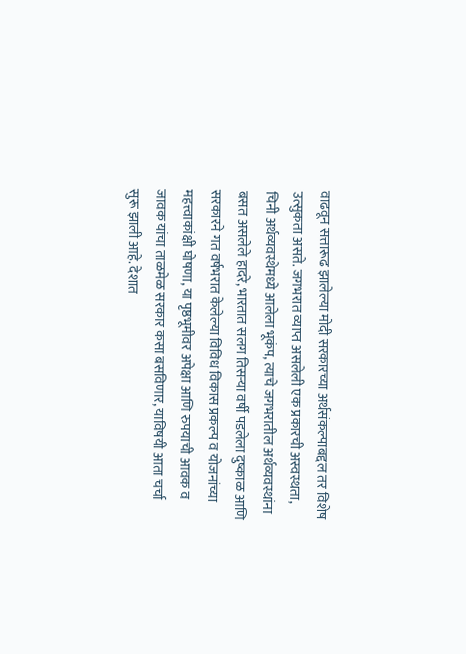वाढवून सत्तारूढ झालेल्या मोदी सरकारच्या अर्थसंकल्पाबद्दल तर विशेष उत्सुकता असते. जगभरात व्याप्त असलेली एक प्रकारची अस्वस्थता, चिनी अर्थव्यवस्थेमध्ये आलेला भूकंप, त्याचे जगभरातील अर्थव्यवस्थांना बसत असलेले हादरे, भारतात सलग तिसऱ्या वर्षी पडलेला दुष्काळ आणि सरकारने गत वर्षभरात केलेल्या विविध विकास प्रकल्प व योजनांच्या महत्त्वाकांक्षी घोषणा, या पृष्ठभूमीवर अपेक्षा आणि रुपयाची आवक व जावक यांचा ताळमेळ सरकार कसा बसविणार, याविषयी आता चर्चा सुरू झाली आहे. देशात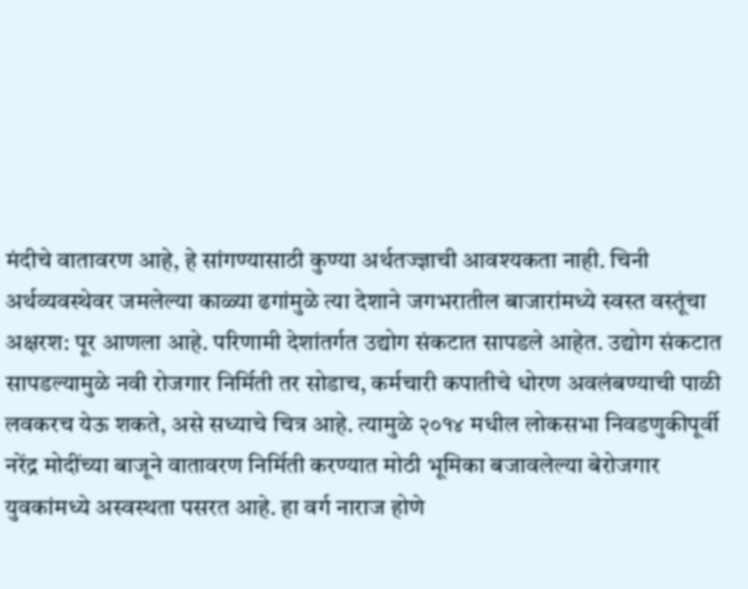मंदीचे वातावरण आहे, हे सांगण्यासाठी कुण्या अर्थतज्ज्ञाची आवश्यकता नाही. चिनी अर्थव्यवस्थेवर जमलेल्या काळ्या ढगांमुळे त्या देशाने जगभरातील बाजारांमध्ये स्वस्त वस्तूंचा अक्षरश: पूर आणला आहे. परिणामी देशांतर्गत उद्योग संकटात सापडले आहेत. उद्योग संकटात सापडल्यामुळे नवी रोजगार निर्मिती तर सोडाच, कर्मचारी कपातीचे धोरण अवलंबण्याची पाळी लवकरच येऊ शकते, असे सध्याचे चित्र आहे. त्यामुळे २०१४ मधील लोकसभा निवडणुकीपूर्वी नरेंद्र मोदींच्या बाजूने वातावरण निर्मिती करण्यात मोठी भूमिका बजावलेल्या बेरोजगार युवकांमध्ये अस्वस्थता पसरत आहे. हा वर्ग नाराज होणे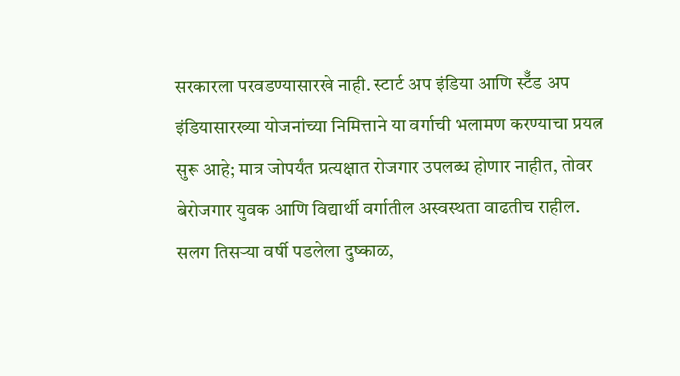सरकारला परवडण्यासारखे नाही. स्टार्ट अप इंडिया आणि स्टॅँड अप इंडियासारख्या योजनांच्या निमित्ताने या वर्गाची भलामण करण्याचा प्रयत्न सुरू आहे; मात्र जोपर्यंत प्रत्यक्षात रोजगार उपलब्ध होणार नाहीत, तोवर बेरोजगार युवक आणि विद्यार्थी वर्गातील अस्वस्थता वाढतीच राहील. सलग तिसऱ्या वर्षी पडलेला दुष्काळ,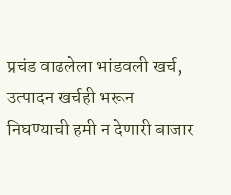प्रचंड वाढलेला भांडवली खर्च, उत्पादन खर्चही भरून निघण्याची हमी न देणारी बाजार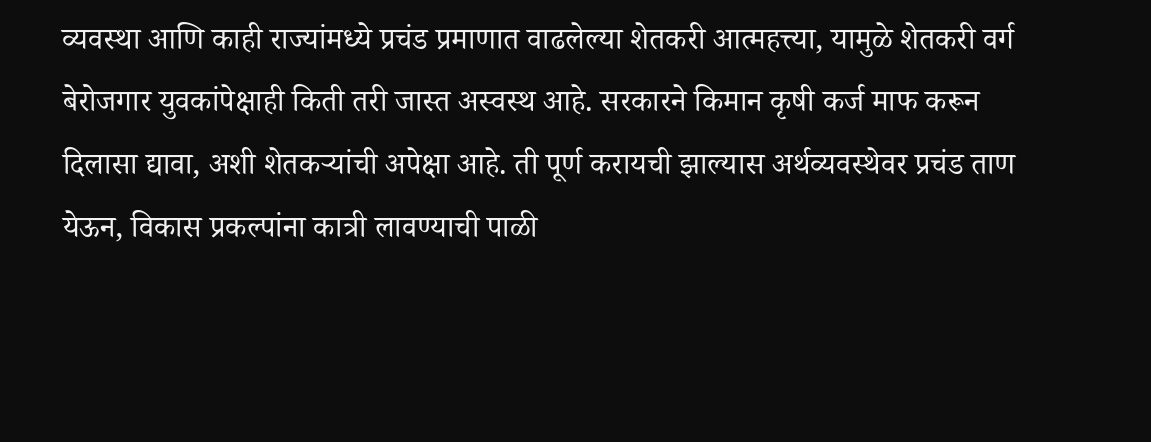व्यवस्था आणि काही राज्यांमध्ये प्रचंड प्रमाणात वाढलेल्या शेतकरी आत्महत्त्या, यामुळे शेतकरी वर्ग बेरोजगार युवकांपेक्षाही किती तरी जास्त अस्वस्थ आहे. सरकारने किमान कृषी कर्ज माफ करून दिलासा द्यावा, अशी शेतकऱ्यांची अपेक्षा आहे. ती पूर्ण करायची झाल्यास अर्थव्यवस्थेवर प्रचंड ताण येऊन, विकास प्रकल्पांना कात्री लावण्याची पाळी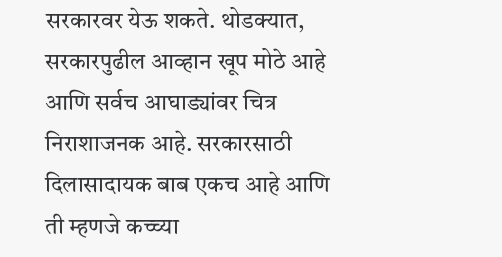सरकारवर येऊ शकते. थोडक्यात, सरकारपुढील आव्हान खूप मोठे आहे आणि सर्वच आघाड्यांवर चित्र निराशाजनक आहे. सरकारसाठी दिलासादायक बाब एकच आहे आणि ती म्हणजे कच्च्या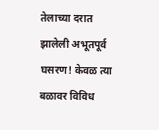तेलाच्या दरात झालेली अभूतपूर्व घसरण! केवळ त्या बळावर विविध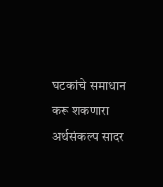घटकांचे समाधान करू शकणारा अर्थसंकल्प सादर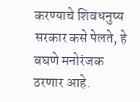करण्याचे शिवधनुष्य सरकार कसे पेलते, हे बघणे मनोरंजक ठरणार आहे.